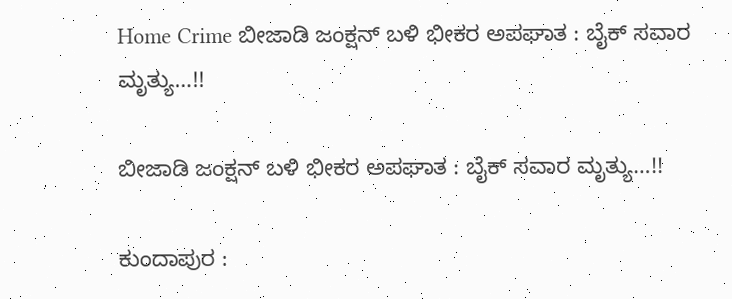Home Crime ಬೀಜಾಡಿ ಜಂಕ್ಷನ್ ಬಳಿ ಭೀಕರ ಅಪಘಾತ : ಬೈಕ್ ಸವಾರ ಮೃತ್ಯು…!!

ಬೀಜಾಡಿ ಜಂಕ್ಷನ್ ಬಳಿ ಭೀಕರ ಅಪಘಾತ : ಬೈಕ್ ಸವಾರ ಮೃತ್ಯು…!!

ಕುಂದಾಪುರ :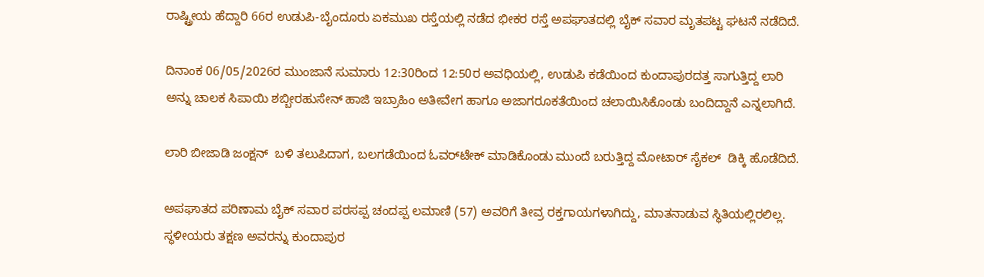ರಾಷ್ಟ್ರೀಯ ಹೆದ್ದಾರಿ 66ರ ಉಡುಪಿ-ಬೈಂದೂರು ಏಕಮುಖ ರಸ್ತೆಯಲ್ಲಿ ನಡೆದ ಭೀಕರ ರಸ್ತೆ ಅಪಘಾತದಲ್ಲಿ ಬೈಕ್ ಸವಾರ ಮೃತಪಟ್ಟ ಘಟನೆ ನಡೆದಿದೆ.

ದಿನಾಂಕ 06/05/2026ರ ಮುಂಜಾನೆ ಸುಮಾರು 12:30ರಿಂದ 12:50ರ ಅವಧಿಯಲ್ಲಿ, ಉಡುಪಿ ಕಡೆಯಿಂದ ಕುಂದಾಪುರದತ್ತ ಸಾಗುತ್ತಿದ್ದ ಲಾರಿ ಅನ್ನು ಚಾಲಕ ಸಿಪಾಯಿ ಶಬ್ಬೀರಹುಸೇನ್ ಹಾಜಿ ಇಬ್ರಾಹಿಂ ಅತೀವೇಗ ಹಾಗೂ ಅಜಾಗರೂಕತೆಯಿಂದ ಚಲಾಯಿಸಿಕೊಂಡು ಬಂದಿದ್ದಾನೆ ಎನ್ನಲಾಗಿದೆ.

ಲಾರಿ ಬೀಜಾಡಿ ಜಂಕ್ಷನ್  ಬಳಿ ತಲುಪಿದಾಗ, ಬಲಗಡೆಯಿಂದ ಓವರ್‌ಟೇಕ್ ಮಾಡಿಕೊಂಡು ಮುಂದೆ ಬರುತ್ತಿದ್ದ ಮೋಟಾರ್ ಸೈಕಲ್  ಡಿಕ್ಕಿ ಹೊಡೆದಿದೆ.

ಅಪಘಾತದ ಪರಿಣಾಮ ಬೈಕ್ ಸವಾರ ಪರಸಪ್ಪ ಚಂದಪ್ಪ ಲಮಾಣಿ (57) ಅವರಿಗೆ ತೀವ್ರ ರಕ್ತಗಾಯಗಳಾಗಿದ್ದು, ಮಾತನಾಡುವ ಸ್ಥಿತಿಯಲ್ಲಿರಲಿಲ್ಲ. ಸ್ಥಳೀಯರು ತಕ್ಷಣ ಅವರನ್ನು ಕುಂದಾಪುರ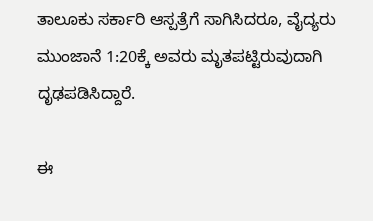ತಾಲೂಕು ಸರ್ಕಾರಿ ಆಸ್ಪತ್ರೆಗೆ ಸಾಗಿಸಿದರೂ, ವೈದ್ಯರು ಮುಂಜಾನೆ 1:20ಕ್ಕೆ ಅವರು ಮೃತಪಟ್ಟಿರುವುದಾಗಿ ದೃಢಪಡಿಸಿದ್ದಾರೆ.

ಈ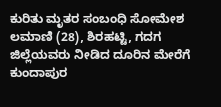ಕುರಿತು ಮೃತರ ಸಂಬಂಧಿ ಸೋಮೇಶ ಲಮಾಣಿ (28), ಶಿರಹಟ್ಟಿ, ಗದಗ ಜಿಲ್ಲೆಯವರು ನೀಡಿದ ದೂರಿನ ಮೇರೆಗೆ ಕುಂದಾಪುರ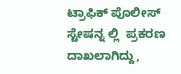ಟ್ರಾಫಿಕ್ ಪೊಲೀಸ್ ಸ್ಟೇಷನ್ನ ಲ್ಲಿ  ಪ್ರಕರಣ ದಾಖಲಾಗಿದ್ದು,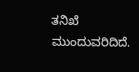ತನಿಖೆ ಮುಂದುವರಿದಿದೆ.